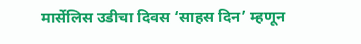मार्सेलिस उडीचा दिवस ‘साहस दिन’ म्हणून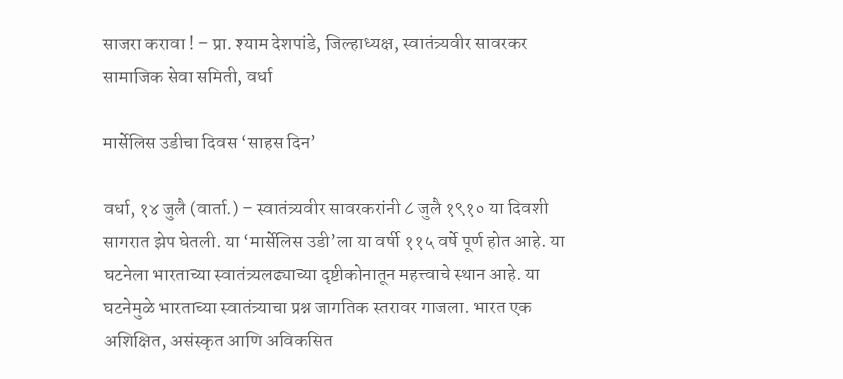साजरा करावा ! – प्रा. श्याम देशपांडे, जिल्हाध्यक्ष, स्वातंत्र्यवीर सावरकर सामाजिक सेवा समिती, वर्धा

मार्सेलिस उडीचा दिवस ‘साहस दिन’

वर्धा, १४ जुलै (वार्ता.) – स्वातंत्र्यवीर सावरकरांनी ८ जुलै १९१० या दिवशी सागरात झेप घेतली. या ‘मार्सेलिस उडी’ला या वर्षी ११५ वर्षे पूर्ण होत आहे. या घटनेला भारताच्या स्वातंत्र्यलढ्याच्या दृष्टीकोनातून महत्त्वाचे स्थान आहे. या घटनेमुळे भारताच्या स्वातंत्र्याचा प्रश्न जागतिक स्तरावर गाजला. भारत एक अशिक्षित, असंस्कृत आणि अविकसित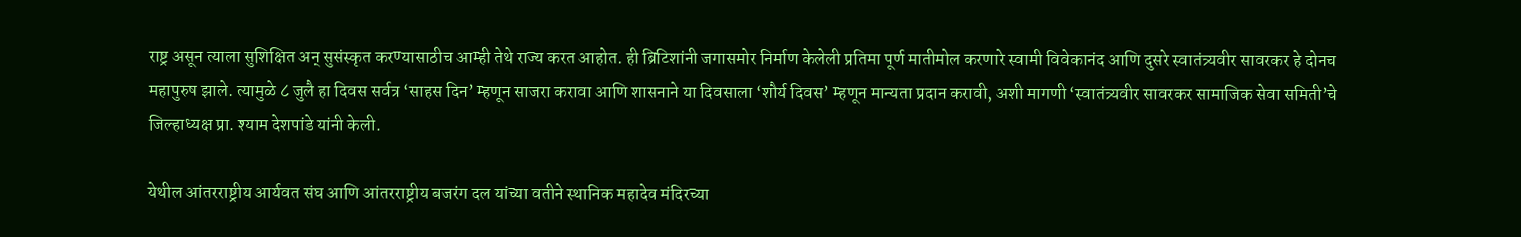राष्ट्र असून त्याला सुशिक्षित अन् सुसंस्कृत करण्यासाठीच आम्ही तेथे राज्य करत आहोत. ही ब्रिटिशांनी जगासमोर निर्माण केलेली प्रतिमा पूर्ण मातीमोल करणारे स्वामी विवेकानंद आणि दुसरे स्वातंत्र्यवीर सावरकर हे दोनच महापुरुष झाले. त्यामुळे ८ जुलै हा दिवस सर्वत्र ‘साहस दिन’ म्हणून साजरा करावा आणि शासनाने या दिवसाला ‘शौर्य दिवस’ म्हणून मान्यता प्रदान करावी, अशी मागणी ‘स्वातंत्र्यवीर सावरकर सामाजिक सेवा समिती’चे जिल्हाध्यक्ष प्रा. श्याम देशपांडे यांनी केली.

येथील आंतरराष्ट्रीय आर्यवत संघ आणि आंतरराष्ट्रीय बजरंग दल यांच्या वतीने स्थानिक महादेव मंदिरच्या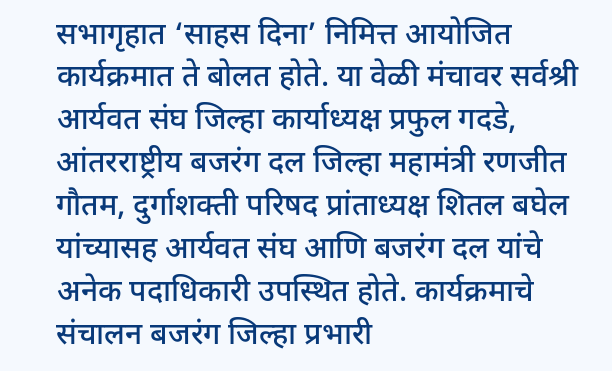सभागृहात ‘साहस दिना’ निमित्त आयोजित कार्यक्रमात ते बोलत होते. या वेळी मंचावर सर्वश्री आर्यवत संघ जिल्हा कार्याध्यक्ष प्रफुल गदडे, आंतरराष्ट्रीय बजरंग दल जिल्हा महामंत्री रणजीत गौतम, दुर्गाशक्ती परिषद प्रांताध्यक्ष शितल बघेल यांच्यासह आर्यवत संघ आणि बजरंग दल यांचे अनेक पदाधिकारी उपस्थित होते. कार्यक्रमाचे संचालन बजरंग जिल्हा प्रभारी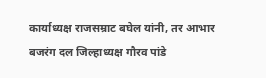कार्याध्यक्ष राजसम्राट बघेल यांनी, तर आभार बजरंग दल जिल्हाध्यक्ष गौरव पांडे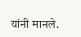यांनी मानले.